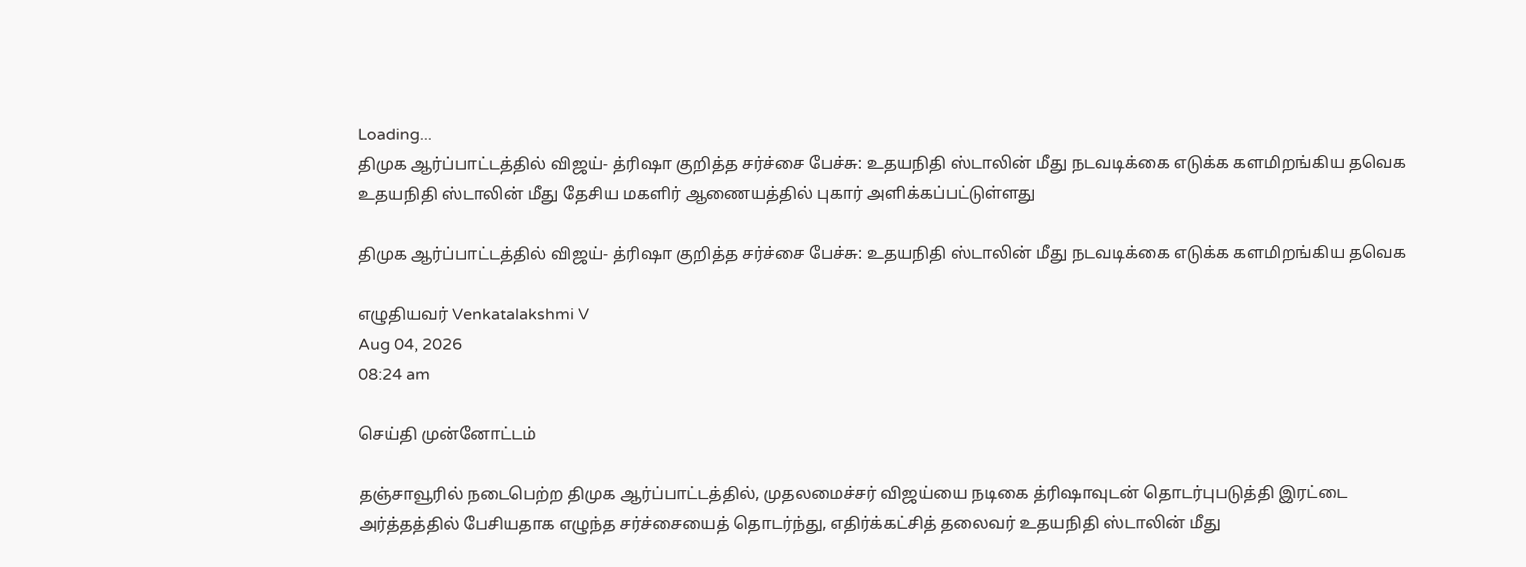Loading...
திமுக ஆர்ப்பாட்டத்தில் விஜய்- த்ரிஷா குறித்த சர்ச்சை பேச்சு: உதயநிதி ஸ்டாலின் மீது நடவடிக்கை எடுக்க களமிறங்கிய தவெக
உதயநிதி ஸ்டாலின் மீது தேசிய மகளிர் ஆணையத்தில் புகார் அளிக்கப்பட்டுள்ளது

திமுக ஆர்ப்பாட்டத்தில் விஜய்- த்ரிஷா குறித்த சர்ச்சை பேச்சு: உதயநிதி ஸ்டாலின் மீது நடவடிக்கை எடுக்க களமிறங்கிய தவெக

எழுதியவர் Venkatalakshmi V
Aug 04, 2026
08:24 am

செய்தி முன்னோட்டம்

தஞ்சாவூரில் நடைபெற்ற திமுக ஆர்ப்பாட்டத்தில், முதலமைச்சர் விஜய்யை நடிகை த்ரிஷாவுடன் தொடர்புபடுத்தி இரட்டை அர்த்தத்தில் பேசியதாக எழுந்த சர்ச்சையைத் தொடர்ந்து, எதிர்க்கட்சித் தலைவர் உதயநிதி ஸ்டாலின் மீது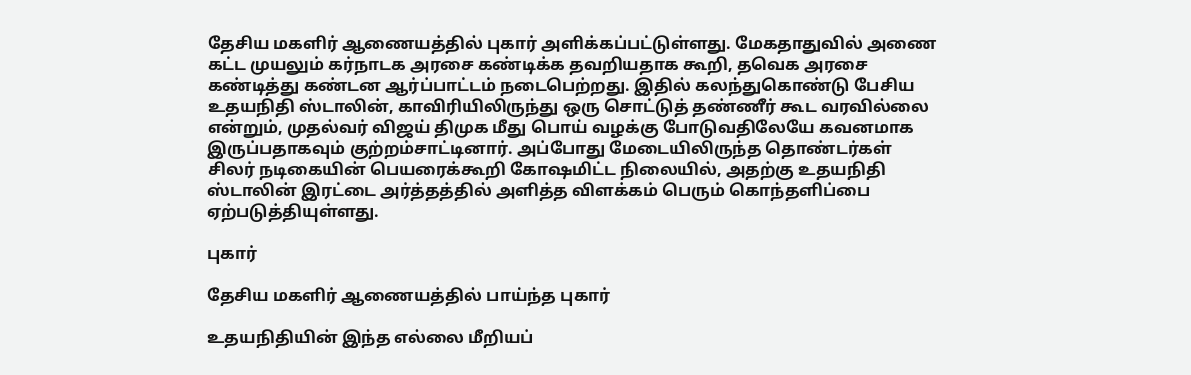தேசிய மகளிர் ஆணையத்தில் புகார் அளிக்கப்பட்டுள்ளது. மேகதாதுவில் அணை கட்ட முயலும் கர்நாடக அரசை கண்டிக்க தவறியதாக கூறி, தவெக அரசை கண்டித்து கண்டன ஆர்ப்பாட்டம் நடைபெற்றது. இதில் கலந்துகொண்டு பேசிய உதயநிதி ஸ்டாலின், காவிரியிலிருந்து ஒரு சொட்டுத் தண்ணீர் கூட வரவில்லை என்றும், முதல்வர் விஜய் திமுக மீது பொய் வழக்கு போடுவதிலேயே கவனமாக இருப்பதாகவும் குற்றம்சாட்டினார். அப்போது மேடையிலிருந்த தொண்டர்கள் சிலர் நடிகையின் பெயரைக்கூறி கோஷமிட்ட நிலையில், அதற்கு உதயநிதி ஸ்டாலின் இரட்டை அர்த்தத்தில் அளித்த விளக்கம் பெரும் கொந்தளிப்பை ஏற்படுத்தியுள்ளது.

புகார்

தேசிய மகளிர் ஆணையத்தில் பாய்ந்த புகார்

உதயநிதியின் இந்த எல்லை மீறியப்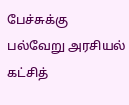பேச்சுக்கு பல்வேறு அரசியல் கட்சித்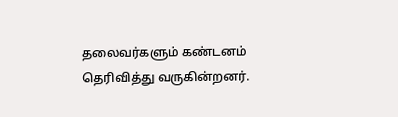தலைவர்களும் கண்டனம் தெரிவித்து வருகின்றனர்.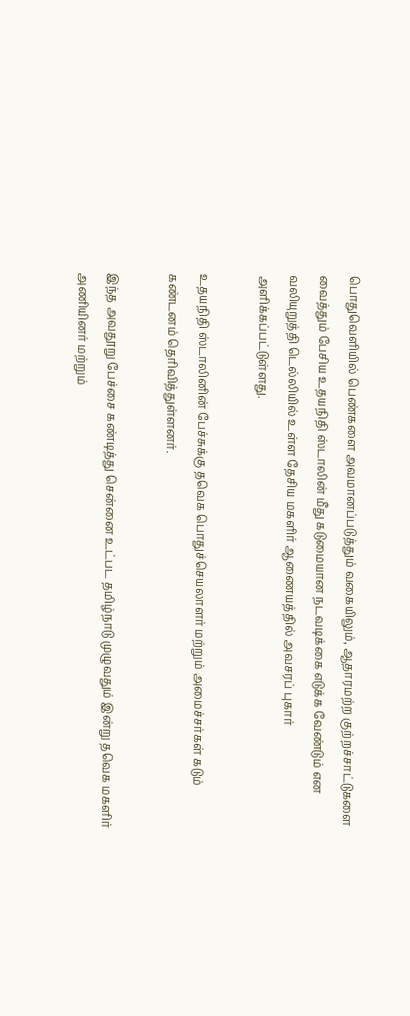பொதுவெளியில் பெண்களை அவமானப்படுத்தும் வகையிலும், ஆதாரமற்ற குற்றச்சாட்டுகளை வைத்தும் பேசிய உதயநிதி ஸ்டாலின் மீது கடுமையான நடவடிக்கை எடுக்க வேண்டும் என வலியுறுத்தி டெல்லியில் உள்ள தேசிய மகளிர் ஆணையத்தில் அவசரப் புகார் அளிக்கப்பட்டுள்ளது.

உதயநிதி ஸ்டாலினின் பேச்சுக்கு தவெக பொதுச்செயலாளர் மற்றும் அமைச்சர்கள் கடும் கண்டனம் தெரிவித்துள்ளனர்.

இந்த அவதூறு பேச்சை கண்டித்து சென்னை உட்பட தமிழ்நாடு முழுவதும் இன்று தவெக மகளிர் அணியினர் மற்றும்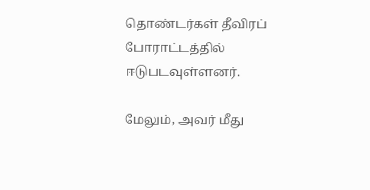தொண்டர்கள் தீவிரப் போராட்டத்தில் ஈடுபடவுள்ளனர்.

மேலும், அவர் மீது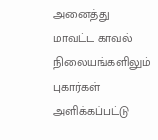அனைத்து மாவட்ட காவல் நிலையங்களிலும் புகார்கள் அளிக்கப்பட்டு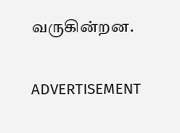வருகின்றன.

ADVERTISEMENT